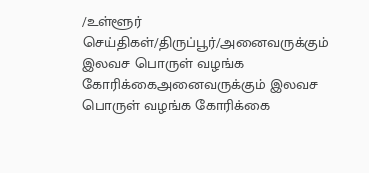/உள்ளூர் செய்திகள்/திருப்பூர்/அனைவருக்கும் இலவச பொருள் வழங்க கோரிக்கைஅனைவருக்கும் இலவச பொருள் வழங்க கோரிக்கை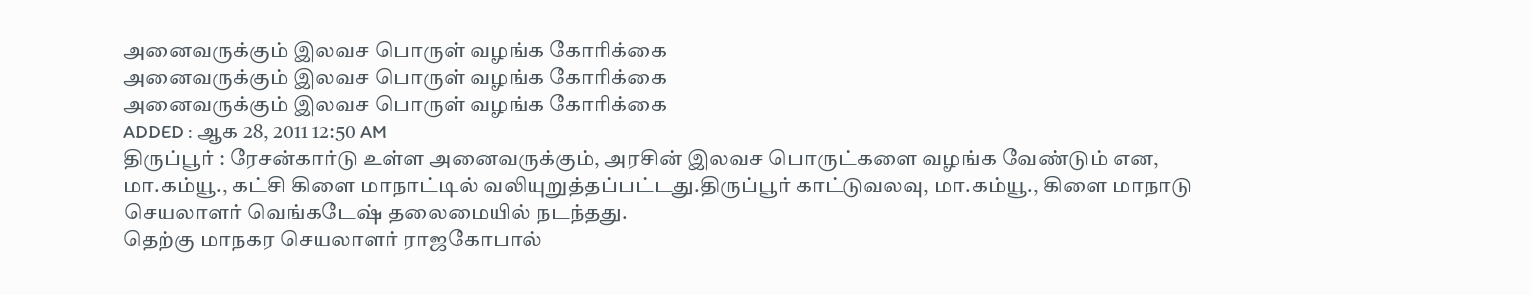அனைவருக்கும் இலவச பொருள் வழங்க கோரிக்கை
அனைவருக்கும் இலவச பொருள் வழங்க கோரிக்கை
அனைவருக்கும் இலவச பொருள் வழங்க கோரிக்கை
ADDED : ஆக 28, 2011 12:50 AM
திருப்பூர் : ரேசன்கார்டு உள்ள அனைவருக்கும், அரசின் இலவச பொருட்களை வழங்க வேண்டும் என, மா.கம்யூ., கட்சி கிளை மாநாட்டில் வலியுறுத்தப்பட்டது.திருப்பூர் காட்டுவலவு, மா.கம்யூ., கிளை மாநாடு செயலாளர் வெங்கடேஷ் தலைமையில் நடந்தது.
தெற்கு மாநகர செயலாளர் ராஜகோபால்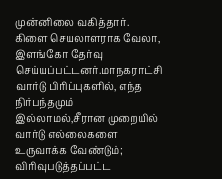முன்னிலை வகித்தார். கிளை செயலாளராக வேலா, இளங்கோ தேர்வு செய்யப்பட்டனர்.மாநகராட்சி வார்டு பிரிப்புகளில், எந்த நிர்பந்தமும் இல்லாமல்,சீரான முறையில் வார்டு எல்லைகளை உருவாக்க வேண்டும்; விரிவுபடுத்தப்பட்ட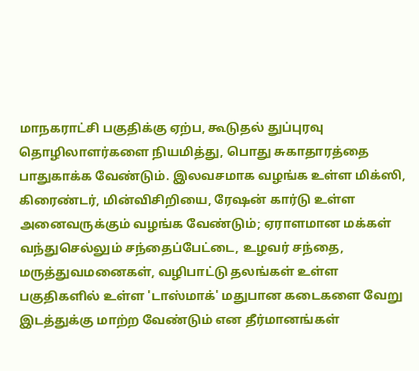மாநகராட்சி பகுதிக்கு ஏற்ப, கூடுதல் துப்புரவு தொழிலாளர்களை நியமித்து, பொது சுகாதாரத்தை பாதுகாக்க வேண்டும். இலவசமாக வழங்க உள்ள மிக்ஸி, கிரைண்டர், மின்விசிறியை, ரேஷன் கார்டு உள்ள அனைவருக்கும் வழங்க வேண்டும்; ஏராளமான மக்கள் வந்துசெல்லும் சந்தைப்பேட்டை, உழவர் சந்தை, மருத்துவமனைகள், வழிபாட்டு தலங்கள் உள்ள பகுதிகளில் உள்ள 'டாஸ்மாக்' மதுபான கடைகளை வேறு இடத்துக்கு மாற்ற வேண்டும் என தீர்மானங்கள்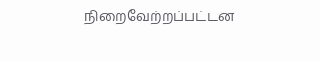நிறைவேற்றப்பட்டன